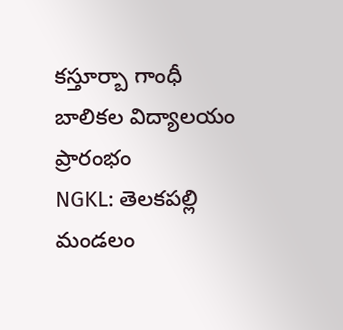కస్తూర్బా గాంధీ బాలికల విద్యాలయం ప్రారంభం
NGKL: తెలకపల్లి మండలం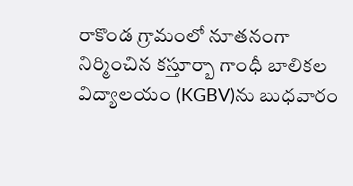రాకొండ గ్రామంలో నూతనంగా నిర్మించిన కస్తూర్బా గాంధీ బాలికల విద్యాలయం (KGBV)ను బుధవారం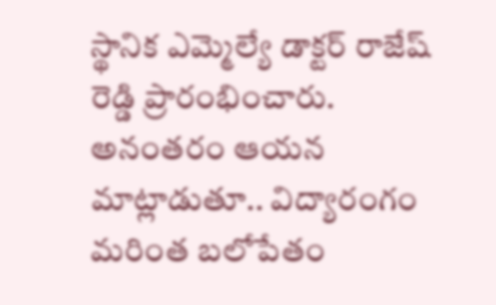స్థానిక ఎమ్మెల్యే డాక్టర్ రాజేష్ రెడ్డి ప్రారంభించారు. అనంతరం ఆయన మాట్లాడుతూ.. విద్యారంగం మరింత బలోపేతం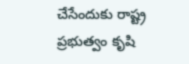చేసేందుకు రాష్ట్ర ప్రభుత్వం కృషి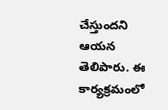చేస్తుందని ఆయన తెలిపారు. ఈ కార్యక్రమంలో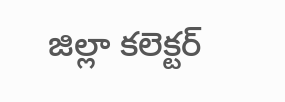జిల్లా కలెక్టర్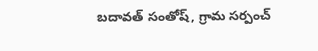బదావత్ సంతోష్, గ్రామ సర్పంచ్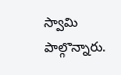స్వామి పాల్గొన్నారు.